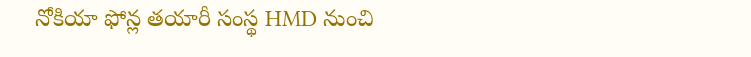నోకియా ఫోన్ల తయారీ సంస్థ HMD నుంచి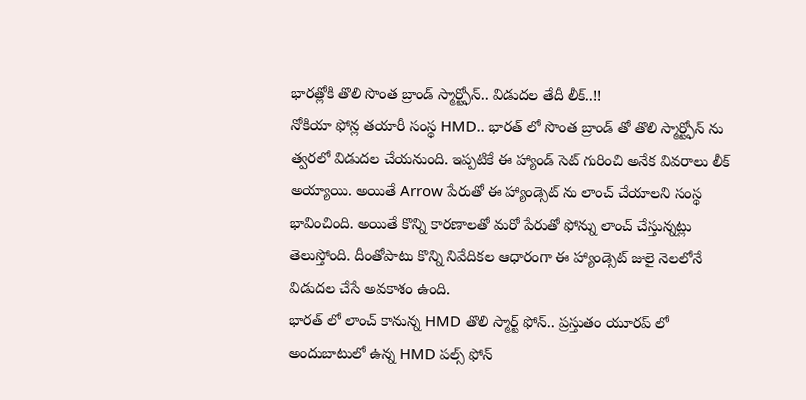భారత్లోకి తొలి సొంత బ్రాండ్ స్మార్ట్ఫోన్.. విడుదల తేదీ లీక్..!!
నోకియా ఫోన్ల తయారీ సంస్థ HMD.. భారత్ లో సొంత బ్రాండ్ తో తొలి స్మార్ట్ఫోన్ ను త్వరలో విడుదల చేయనుంది. ఇప్పటికే ఈ హ్యాండ్ సెట్ గురించి అనేక వివరాలు లీక్ అయ్యాయి. అయితే Arrow పేరుతో ఈ హ్యాండ్సెట్ ను లాంచ్ చేయాలని సంస్థ భావించింది. అయితే కొన్ని కారణాలతో మరో పేరుతో ఫోన్ను లాంచ్ చేస్తున్నట్లు తెలుస్తోంది. దీంతోపాటు కొన్ని నివేదికల ఆధారంగా ఈ హ్యాండ్సెట్ జులై నెలలోనే విడుదల చేసే అవకాశం ఉంది.
భారత్ లో లాంచ్ కానున్న HMD తొలి స్మార్ట్ ఫోన్.. ప్రస్తుతం యూరప్ లో అందుబాటులో ఉన్న HMD పల్స్ ఫోన్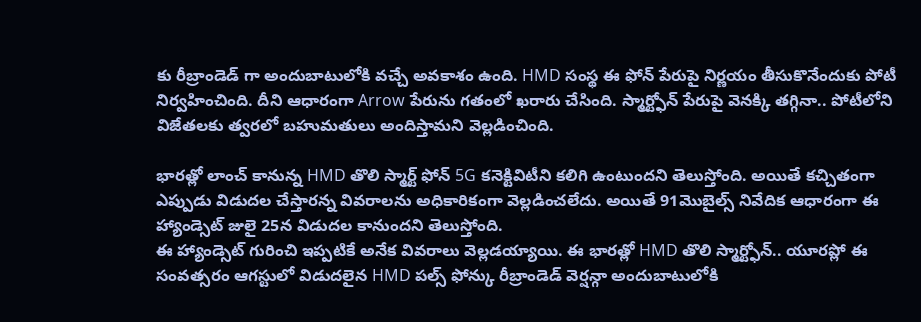కు రీబ్రాండెడ్ గా అందుబాటులోకి వచ్చే అవకాశం ఉంది. HMD సంస్థ ఈ ఫోన్ పేరుపై నిర్ణయం తీసుకొనేందుకు పోటీ నిర్వహించింది. దీని ఆధారంగా Arrow పేరును గతంలో ఖరారు చేసింది. స్మార్ట్ఫోన్ పేరుపై వెనక్కి తగ్గినా.. పోటీలోని విజేతలకు త్వరలో బహుమతులు అందిస్తామని వెల్లడించింది.

భారత్లో లాంచ్ కానున్న HMD తొలి స్మార్ట్ ఫోన్ 5G కనెక్టివిటీని కలిగి ఉంటుందని తెలుస్తోంది. అయితే కచ్చితంగా ఎప్పుడు విడుదల చేస్తారన్న వివరాలను అధికారికంగా వెల్లడించలేదు. అయితే 91మొబైల్స్ నివేదిక ఆధారంగా ఈ హ్యాండ్సెట్ జులై 25న విడుదల కానుందని తెలుస్తోంది.
ఈ హ్యాండ్సెట్ గురించి ఇప్పటికే అనేక వివరాలు వెల్లడయ్యాయి. ఈ భారత్లో HMD తొలి స్మార్ట్ఫోన్.. యూరప్లో ఈ సంవత్సరం ఆగస్టులో విడుదలైన HMD పల్స్ ఫోన్కు రీబ్రాండెడ్ వెర్షన్గా అందుబాటులోకి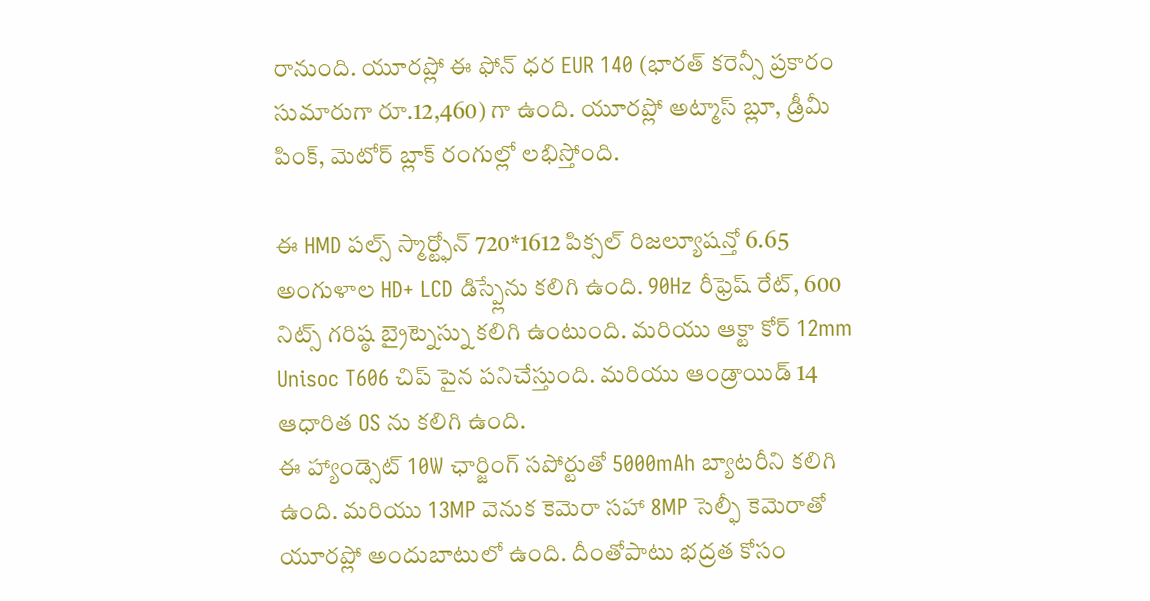రానుంది. యూరప్లో ఈ ఫోన్ ధర EUR 140 (భారత్ కరెన్సీ ప్రకారం సుమారుగా రూ.12,460) గా ఉంది. యూరప్లో అట్మాస్ బ్లూ, డ్రీమీ పింక్, మెటోర్ బ్లాక్ రంగుల్లో లభిస్తోంది.

ఈ HMD పల్స్ స్మార్ట్ఫోన్ 720*1612 పిక్సల్ రిజల్యూషన్తో 6.65 అంగుళాల HD+ LCD డిస్ప్లేను కలిగి ఉంది. 90Hz రీఫ్రెష్ రేట్, 600 నిట్స్ గరిష్ఠ బ్రైట్నెస్ను కలిగి ఉంటుంది. మరియు ఆక్టా కోర్ 12mm Unisoc T606 చిప్ పైన పనిచేస్తుంది. మరియు ఆండ్రాయిడ్ 14 ఆధారిత OS ను కలిగి ఉంది.
ఈ హ్యాండ్సెట్ 10W ఛార్జింగ్ సపోర్టుతో 5000mAh బ్యాటరీని కలిగి ఉంది. మరియు 13MP వెనుక కెమెరా సహా 8MP సెల్ఫీ కెమెరాతో యూరప్లో అందుబాటులో ఉంది. దీంతోపాటు భద్రత కోసం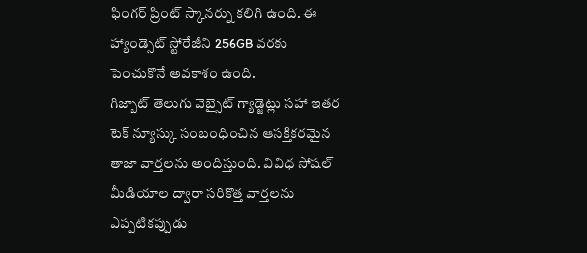ఫింగర్ ప్రింట్ స్కానర్ను కలిగి ఉంది. ఈ హ్యాండ్సెట్ స్టోరేజీని 256GB వరకు పెంచుకొనే అవకాశం ఉంది.
గిజ్బాట్ తెలుగు వెబ్సైట్ గ్యాడ్జెట్లు సహా ఇతర టెక్ న్యూస్కు సంబంధించిన ఆసక్తికరమైన తాజా వార్తలను అందిస్తుంది. వివిధ సోషల్ మీడియాల ద్వారా సరికొత్త వార్తలను ఎప్పటికప్పుడు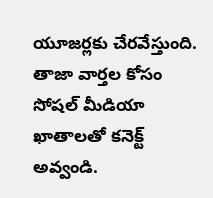యూజర్లకు చేరవేస్తుంది. తాజా వార్తల కోసం సోషల్ మీడియా ఖాతాలతో కనెక్ట్ అవ్వండి.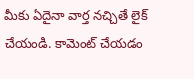మీకు ఏదైనా వార్త నచ్చితే లైక్ చేయండి. కామెంట్ చేయడం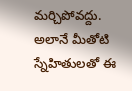మర్చిపోవద్దు. అలానే మీతోటి స్నేహితులతో ఈ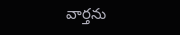వార్తను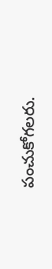పంచుకోగలరు.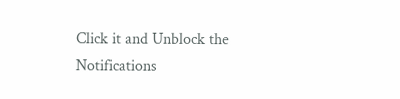Click it and Unblock the Notifications